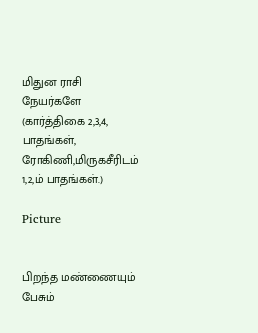மிதுன ராசி நேயர்களே (கார்த்திகை 2,3,4, பாதங்கள், ரோகிணி,மிருகசீரிடம் 1,2,ம் பாதங்கள்.)

Picture


பிறந்த மண்ணையும் பேசும்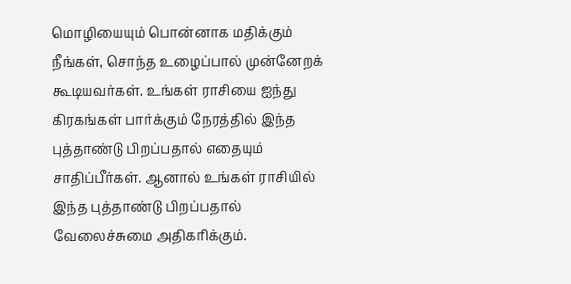மொழியையும் பொன்னாக மதிக்கும் நீங்கள், சொந்த உழைப்பால் முன்னேறக் கூடியவர்கள். உங்கள் ராசியை ஐந்து கிரகங்கள் பார்க்கும் நேரத்தில் இந்த புத்தாண்டு பிறப்பதால் எதையும் சாதிப்பீர்கள். ஆனால் உங்கள் ராசியில் இந்த புத்தாண்டு பிறப்பதால் வேலைச்சுமை அதிகரிக்கும்.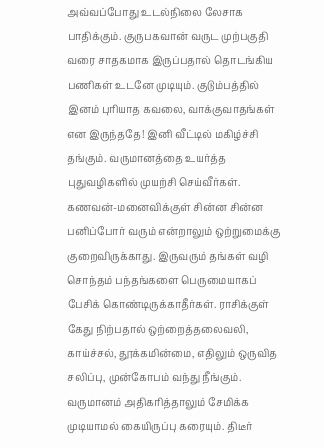அவ்வப்போது உடல்நிலை லேசாக பாதிக்கும். குருபகவான் வருட முற்பகுதி வரை சாதகமாக இருப்பதால் தொடங்கிய பணிகள் உடனே முடியும். குடும்பத்தில் இனம் புரியாத கவலை, வாக்குவாதங்கள் என இருந்ததே! இனி வீட்டில் மகிழ்ச்சி தங்கும். வருமானத்தை உயர்த்த புதுவழிகளில் முயற்சி செய்வீர்கள். கணவன்-மனைவிக்குள் சின்ன சின்ன பனிப்போர் வரும் என்றாலும் ஒற்றுமைக்கு குறைவிருக்காது. இருவரும் தங்கள் வழி சொந்தம் பந்தங்களை பெருமையாகப் பேசிக் கொண்டிருக்காதீர்கள். ராசிக்குள் கேது நிற்பதால் ஒற்றைத்தலைவலி, காய்ச்சல், தூக்கமின்மை, எதிலும் ஒருவித சலிப்பு, முன்கோபம் வந்து நீங்கும். வருமானம் அதிகரித்தாலும் சேமிக்க முடியாமல் கையிருப்பு கரையும். திடீர்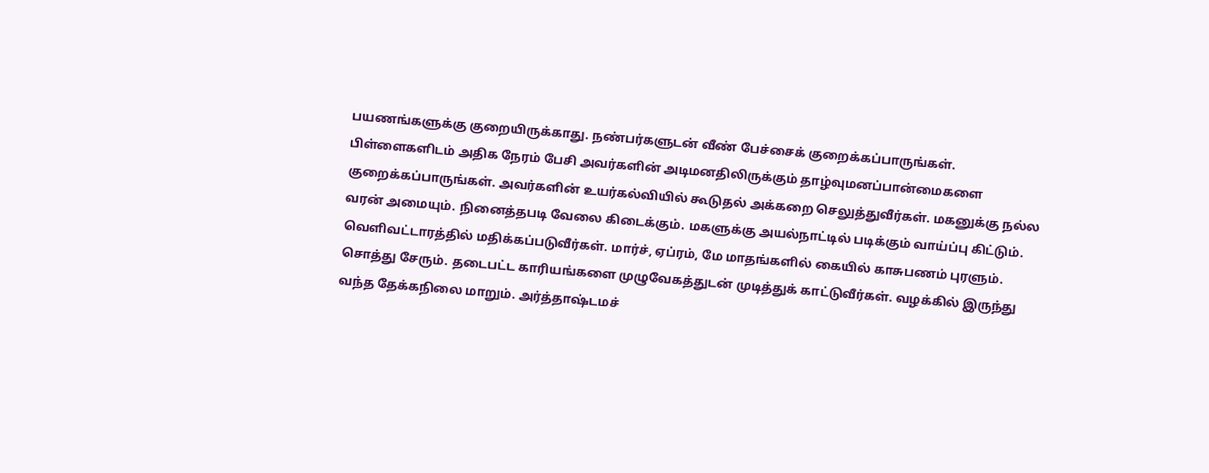பயணங்களுக்கு குறையிருக்காது. நண்பர்களுடன் வீண் பேச்சைக் குறைக்கப்பாருங்கள். பிள்ளைகளிடம் அதிக நேரம் பேசி அவர்களின் அடிமனதிலிருக்கும் தாழ்வுமனப்பான்மைகளை குறைக்கப்பாருங்கள். அவர்களின் உயர்கல்வியில் கூடுதல் அக்கறை செலுத்துவீர்கள். மகனுக்கு நல்ல வரன் அமையும். நினைத்தபடி வேலை கிடைக்கும். மகளுக்கு அயல்நாட்டில் படிக்கும் வாய்ப்பு கிட்டும். வெளிவட்டாரத்தில் மதிக்கப்படுவீர்கள். மார்ச், ஏப்ரம், மே மாதங்களில் கையில் காசுபணம் புரளும். சொத்து சேரும். தடைபட்ட காரியங்களை முழுவேகத்துடன் முடித்துக் காட்டுவீர்கள். வழக்கில் இருந்து வந்த தேக்கநிலை மாறும். அர்த்தாஷ்டமச்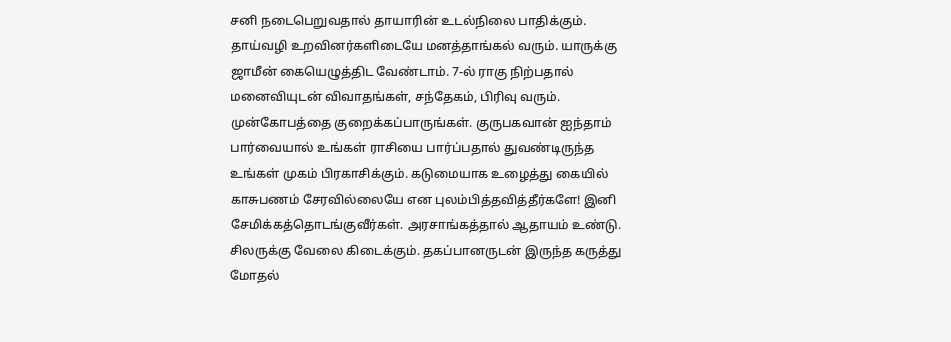சனி நடைபெறுவதால் தாயாரின் உடல்நிலை பாதிக்கும். தாய்வழி உறவினர்களிடையே மனத்தாங்கல் வரும். யாருக்கு ஜாமீன் கையெழுத்திட வேண்டாம். 7-ல் ராகு நிற்பதால் மனைவியுடன் விவாதங்கள், சந்தேகம், பிரிவு வரும். முன்கோபத்தை குறைக்கப்பாருங்கள். குருபகவான் ஐந்தாம் பார்வையால் உங்கள் ராசியை பார்ப்பதால் துவண்டிருந்த உங்கள் முகம் பிரகாசிக்கும். கடுமையாக உழைத்து கையில் காசுபணம் சேரவில்லையே என புலம்பித்தவித்தீர்களே! இனி சேமிக்கத்தொடங்குவீர்கள். அரசாங்கத்தால் ஆதாயம் உண்டு. சிலருக்கு வேலை கிடைக்கும். தகப்பானருடன் இருந்த கருத்து மோதல்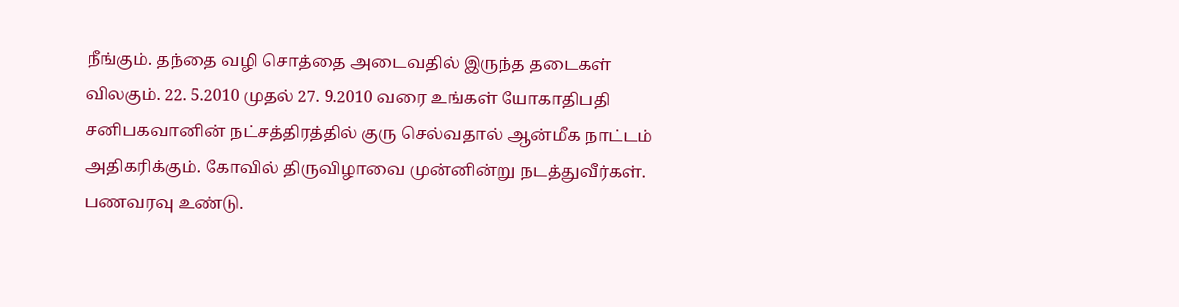நீங்கும். தந்தை வழி சொத்தை அடைவதில் இருந்த தடைகள் விலகும். 22. 5.2010 முதல் 27. 9.2010 வரை உங்கள் யோகாதிபதி சனிபகவானின் நட்சத்திரத்தில் குரு செல்வதால் ஆன்மீக நாட்டம் அதிகரிக்கும். கோவில் திருவிழாவை முன்னின்று நடத்துவீர்கள். பணவரவு உண்டு.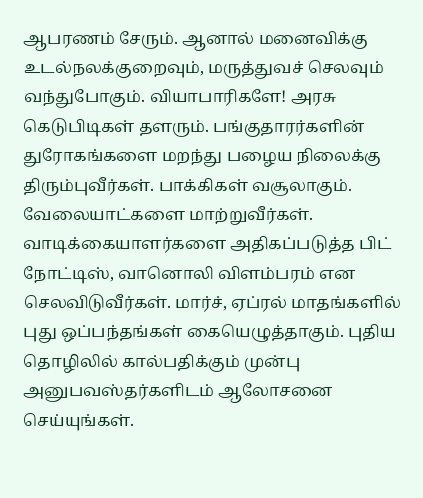ஆபரணம் சேரும். ஆனால் மனைவிக்கு உடல்நலக்குறைவும், மருத்துவச் செலவும் வந்துபோகும். வியாபாரிகளே! அரசு கெடுபிடிகள் தளரும். பங்குதாரர்களின் துரோகங்களை மறந்து பழைய நிலைக்கு திரும்புவீர்கள். பாக்கிகள் வசூலாகும். வேலையாட்களை மாற்றுவீர்கள். வாடிக்கையாளர்களை அதிகப்படுத்த பிட் நோட்டிஸ், வானொலி விளம்பரம் என செலவிடுவீர்கள். மார்ச், ஏப்ரல் மாதங்களில் புது ஒப்பந்தங்கள் கையெழுத்தாகும். புதிய தொழிலில் கால்பதிக்கும் முன்பு அனுபவஸ்தர்களிடம் ஆலோசனை செய்யுங்கள்.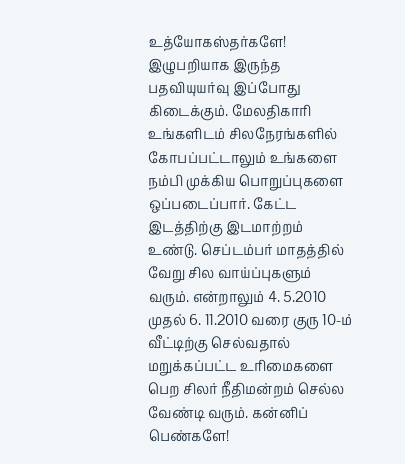உத்யோகஸ்தர்களே! இழுபறியாக இருந்த பதவியுயர்வு இப்போது கிடைக்கும். மேலதிகாரி உங்களிடம் சிலநேரங்களில் கோபப்பட்டாலும் உங்களை நம்பி முக்கிய பொறுப்புகளை ஒப்படைப்பார். கேட்ட இடத்திற்கு இடமாற்றம் உண்டு. செப்டம்பர் மாதத்தில் வேறு சில வாய்ப்புகளும் வரும். என்றாலும் 4. 5.2010 முதல் 6. 11.2010 வரை குரு 10-ம் வீட்டிற்கு செல்வதால் மறுக்கப்பட்ட உரிமைகளை பெற சிலர் நீதிமன்றம் செல்ல வேண்டி வரும். கன்னிப் பெண்களே!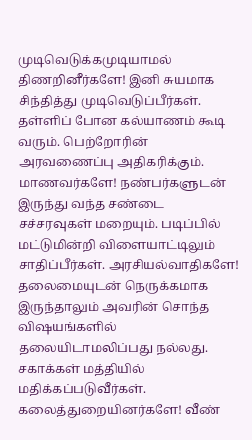முடிவெடுக்கமுடியாமல் திணறினீர்களே! இனி சுயமாக சிந்தித்து முடிவெடுப்பீர்கள். தள்ளிப் போன கல்யாணம் கூடி வரும். பெற்றோரின் அரவணைப்பு அதிகரிக்கும். மாணவர்களே! நண்பர்களுடன் இருந்து வந்த சண்டை சச்சரவுகள் மறையும். படிப்பில் மட்டுமின்றி விளையாட்டிலும் சாதிப்பீர்கள். அரசியல்வாதிகளே! தலைமையுடன் நெருக்கமாக இருந்தாலும் அவரின் சொந்த விஷயங்களில் தலையிடாமலிப்பது நல்லது. சகாக்கள் மத்தியில் மதிக்கப்படுவீர்கள். கலைத்துறையினர்களே! வீண்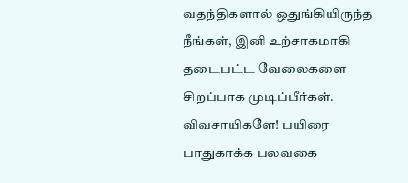வதந்திகளால் ஒதுங்கியிருந்த நீங்கள், இனி உற்சாகமாகி தடைபட்ட வேலைகளை சிறப்பாக முடிப்பீர்கள். விவசாயிகளே! பயிரை பாதுகாக்க பலவகை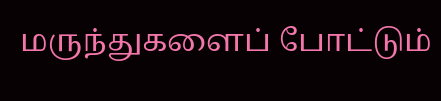மருந்துகளைப் போட்டும்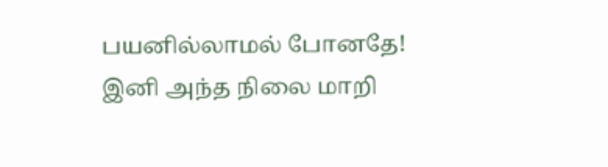பயனில்லாமல் போனதே! இனி அந்த நிலை மாறி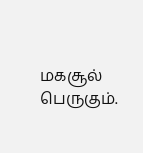மகசூல் பெருகும்.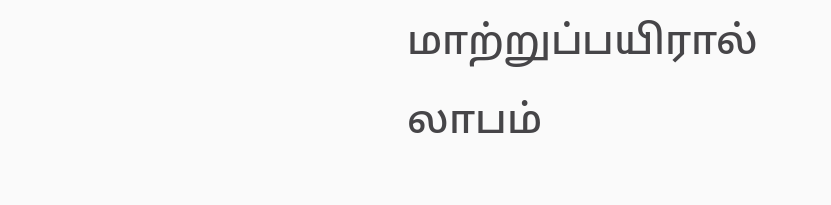மாற்றுப்பயிரால் லாபம்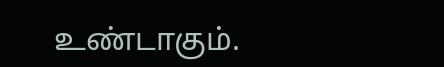உண்டாகும்.